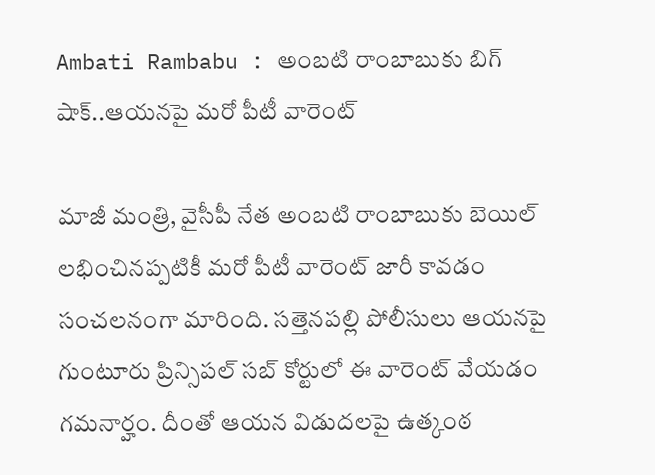Ambati Rambabu : అంబటి రాంబాబుకు బిగ్‌ షాక్‌..ఆయనపై మరో పీటీ వారెంట్

మాజీ మంత్రి, వైసీపీ నేత అంబటి రాంబాబుకు బెయిల్ లభించినప్పటికీ మరో పీటీ వారెంట్‌ జారీ కావడం సంచలనంగా మారింది. సత్తెనపల్లి పోలీసులు ఆయనపై గుంటూరు ప్రిన్సిపల్ సబ్ కోర్టులో ఈ వారెంట్ వేయడం గమనార్హం. దీంతో ఆయన విడుదలపై ఉత్కంఠ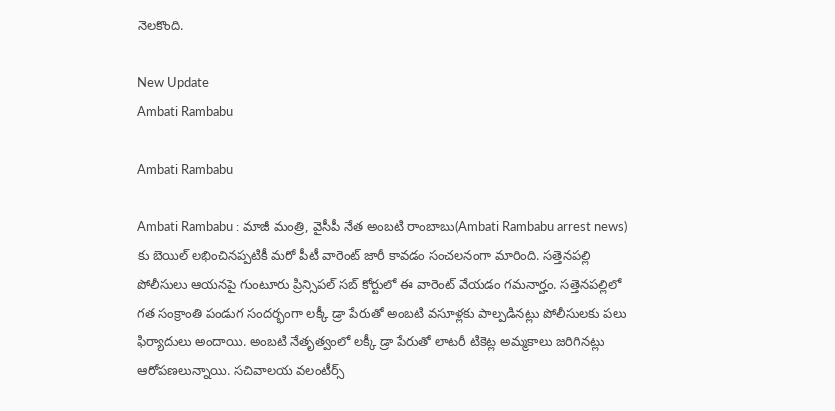నెలకొంది.

New Update
Ambati Rambabu

Ambati Rambabu

Ambati Rambabu : మాజీ మంత్రి, వైసీపీ నేత అంబటి రాంబాబు(Ambati Rambabu arrest news) కు బెయిల్ లభించినప్పటికీ మరో పీటీ వారెంట్‌ జారీ కావడం సంచలనంగా మారింది. సత్తెనపల్లి పోలీసులు ఆయనపై గుంటూరు ప్రిన్సిపల్ సబ్ కోర్టులో ఈ వారెంట్ వేయడం గమనార్హం. సత్తెనపల్లిలో గత సంక్రాంతి పండుగ సందర్భంగా లక్కీ డ్రా పేరుతో అంబటి వసూళ్లకు పాల్పడినట్లు పోలీసులకు పలు  ఫిర్యాదులు అందాయి. అంబటి నేతృత్వంలో లక్కీ డ్రా పేరుతో లాటరీ టికెట్ల అమ్మకాలు జరిగినట్లు ఆరోపణలున్నాయి. సచివాలయ వలంటీర్స్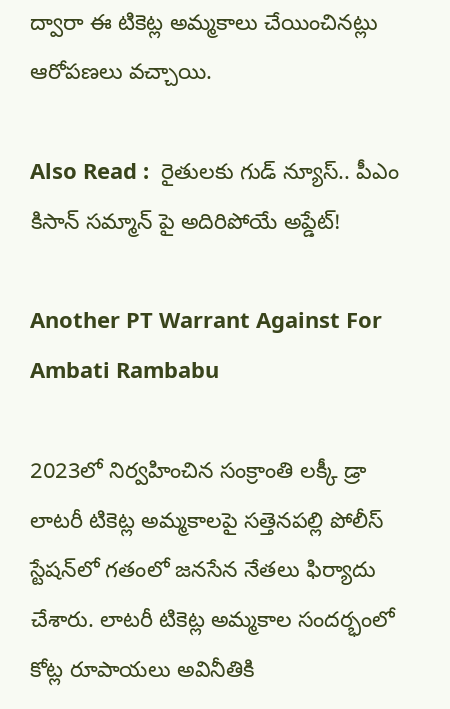ద్వారా ఈ టికెట్ల అమ్మకాలు చేయించినట్లు ఆరోపణలు వచ్చాయి.

Also Read :  రైతులకు గుడ్‌ న్యూస్‌.. పీఎం కిసాన్ సమ్మాన్‌ పై అదిరిపోయే అప్డేట్!

Another PT Warrant Against For Ambati Rambabu

2023లో నిర్వహించిన సంక్రాంతి లక్కీ డ్రా లాటరీ టికెట్ల అమ్మకాలపై సత్తెనపల్లి పోలీస్ స్టేషన్‌లో గతంలో జనసేన నేతలు ఫిర్యాదు చేశారు. లాటరీ టికెట్ల అమ్మకాల సందర్భంలో కోట్ల రూపాయలు అవినీతికి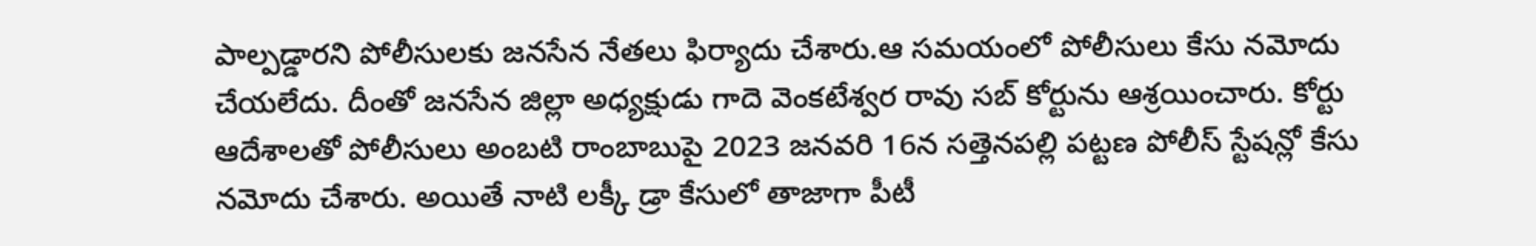పాల్పడ్డారని పోలీసులకు జనసేన నేతలు ఫిర్యాదు చేశారు.ఆ సమయంలో పోలీసులు కేసు నమోదు చేయలేదు. దీంతో జనసేన జిల్లా అధ్యక్షుడు గాదె వెంకటేశ్వర రావు సబ్ కోర్టును ఆశ్రయించారు. కోర్టు ఆదేశాలతో పోలీసులు అంబటి రాంబాబుపై 2023 జనవరి 16న సత్తెనపల్లి పట్టణ పోలీస్ స్టేషన్లో కేసు నమోదు చేశారు. అయితే నాటి లక్కీ డ్రా కేసులో తాజాగా పీటీ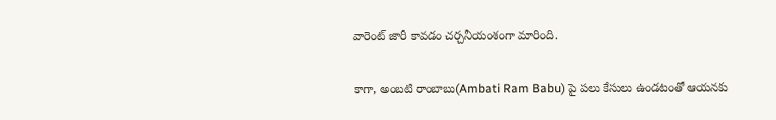వారెంట్ జారీ కావడం చర్చనీయంశంగా మారింది.

కాగా, అంబటి రాంబాబు(Ambati Ram Babu) పై పలు కేసులు ఉండటంతో ఆయనకు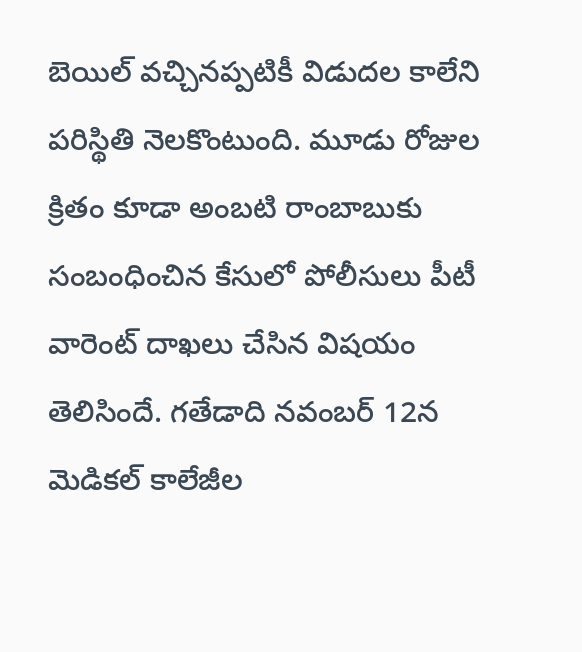బెయిల్‌ వచ్చినప్పటికీ విడుదల కాలేని పరిస్థితి నెలకొంటుంది. మూడు రోజుల క్రితం కూడా అంబటి రాంబాబుకు సంబంధించిన కేసులో పోలీసులు పీటీ వారెంట్ దాఖలు చేసిన విషయం తెలిసిందే. గతేడాది నవంబర్ 12న మెడికల్ కాలేజీల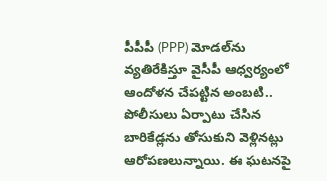పీపీపీ (PPP) మోడల్‌ను వ్యతిరేకిస్తూ వైసీపీ ఆధ్వర్యంలో ఆందోళన చేపట్టిన అంబటి.. పోలీసులు ఏర్పాటు చేసిన బారికేడ్లను తోసుకుని వెళ్లినట్లు ఆరోపణలున్నాయి. ఈ ఘటనపై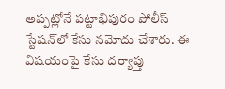అప్పట్లోనే పట్టాభిపురం పోలీస్ స్టేషన్‌లో కేసు నమోదు చేశారు. ఈ విషయంపై కేసు దర్యాప్తు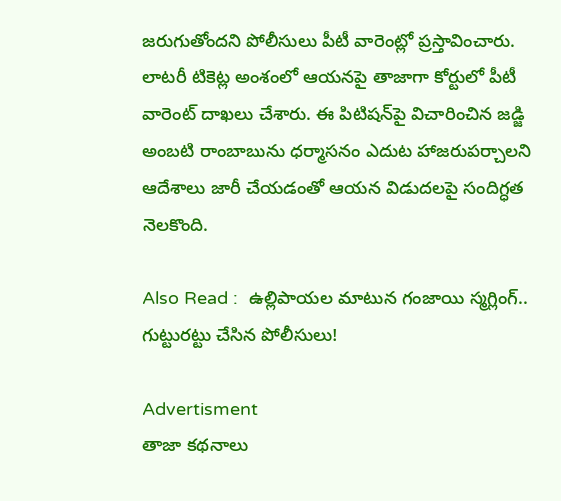జరుగుతోందని పోలీసులు పీటీ వారెంట్లో ప్రస్తావించారు.  లాటరీ టికెట్ల అంశంలో ఆయనపై తాజాగా కోర్టులో పీటీ వారెంట్ దాఖలు చేశారు. ఈ పిటిషన్‌పై విచారించిన జడ్జి అంబటి రాంబాబును ధర్మాసనం ఎదుట హాజరుపర్చాలని ఆదేశాలు జారీ చేయడంతో ఆయన విడుదలపై సందిగ్ధత నెలకొంది.

Also Read :  ఉల్లిపాయల మాటున గంజాయి స్మగ్లింగ్.. గుట్టురట్టు చేసిన పోలీసులు!

Advertisment
తాజా కథనాలు